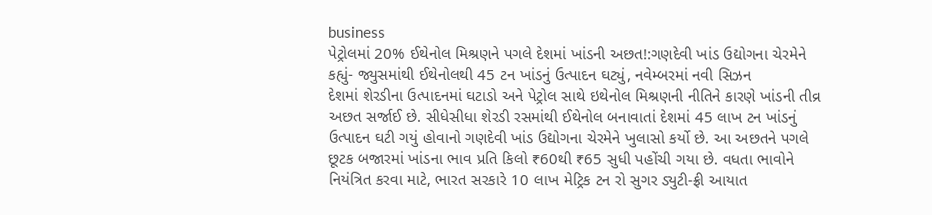business
પેટ્રોલમાં 20% ઈથેનોલ મિશ્રણને પગલે દેશમાં ખાંડની અછત!:ગણદેવી ખાંડ ઉદ્યોગના ચેરમેને કહ્યું- જ્યુસમાંથી ઈથેનોલથી 45 ટન ખાંડનું ઉત્પાદન ઘટ્યું, નવેમ્બરમાં નવી સિઝન
દેશમાં શેરડીના ઉત્પાદનમાં ઘટાડો અને પેટ્રોલ સાથે ઇથેનોલ મિશ્રણની નીતિને કારણે ખાંડની તીવ્ર અછત સર્જાઈ છે. સીધેસીધા શેરડી રસમાંથી ઈથેનોલ બનાવાતાં દેશમાં 45 લાખ ટન ખાંડનું ઉત્પાદન ઘટી ગયું હોવાનો ગણદેવી ખાંડ ઉદ્યોગના ચેરમેને ખુલાસો કર્યો છે. આ અછતને પગલે છૂટક બજારમાં ખાંડના ભાવ પ્રતિ કિલો ₹60થી ₹65 સુધી પહોંચી ગયા છે. વધતા ભાવોને નિયંત્રિત કરવા માટે, ભારત સરકારે 10 લાખ મેટ્રિક ટન રો સુગર ડ્યુટી-ફ્રી આયાત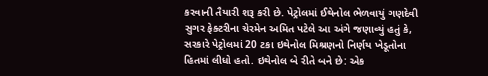કરવાની તૈયારી શરૂ કરી છે. પેટ્રોલમાં ઈથેનોલ ભેળવાયું ગણદેવી સુગર ફેક્ટરીના ચેરમેન અમિત પટેલે આ અંગે જણાવ્યું હતું કે, સરકારે પેટ્રોલમાં 20 ટકા ઇથેનોલ મિશ્રણનો નિર્ણય ખેડૂતોના હિતમાં લીધો હતો. ઇથેનોલ બે રીતે બને છે: એક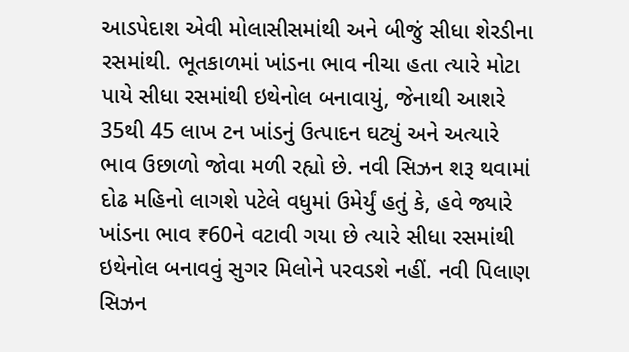આડપેદાશ એવી મોલાસીસમાંથી અને બીજું સીધા શેરડીના રસમાંથી. ભૂતકાળમાં ખાંડના ભાવ નીચા હતા ત્યારે મોટા પાયે સીધા રસમાંથી ઇથેનોલ બનાવાયું, જેનાથી આશરે 35થી 45 લાખ ટન ખાંડનું ઉત્પાદન ઘટ્યું અને અત્યારે ભાવ ઉછાળો જોવા મળી રહ્યો છે. નવી સિઝન શરૂ થવામાં દોઢ મહિનો લાગશે પટેલે વધુમાં ઉમેર્યું હતું કે, હવે જ્યારે ખાંડના ભાવ ₹60ને વટાવી ગયા છે ત્યારે સીધા રસમાંથી ઇથેનોલ બનાવવું સુગર મિલોને પરવડશે નહીં. નવી પિલાણ સિઝન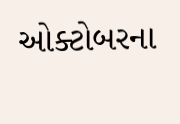ઓક્ટોબરના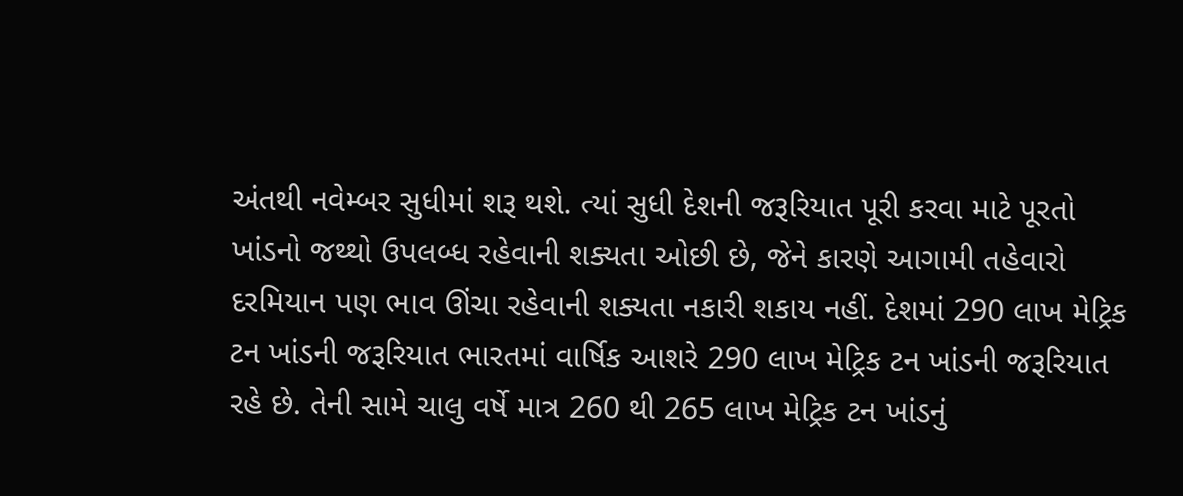અંતથી નવેમ્બર સુધીમાં શરૂ થશે. ત્યાં સુધી દેશની જરૂરિયાત પૂરી કરવા માટે પૂરતો ખાંડનો જથ્થો ઉપલબ્ધ રહેવાની શક્યતા ઓછી છે, જેને કારણે આગામી તહેવારો દરમિયાન પણ ભાવ ઊંચા રહેવાની શક્યતા નકારી શકાય નહીં. દેશમાં 290 લાખ મેટ્રિક ટન ખાંડની જરૂરિયાત ભારતમાં વાર્ષિક આશરે 290 લાખ મેટ્રિક ટન ખાંડની જરૂરિયાત રહે છે. તેની સામે ચાલુ વર્ષે માત્ર 260 થી 265 લાખ મેટ્રિક ટન ખાંડનું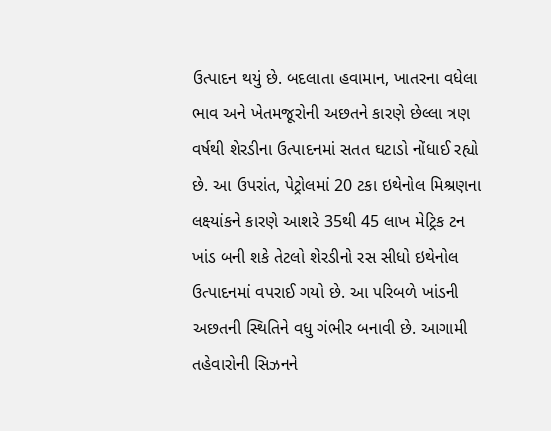ઉત્પાદન થયું છે. બદલાતા હવામાન, ખાતરના વધેલા ભાવ અને ખેતમજૂરોની અછતને કારણે છેલ્લા ત્રણ વર્ષથી શેરડીના ઉત્પાદનમાં સતત ઘટાડો નોંધાઈ રહ્યો છે. આ ઉપરાંત, પેટ્રોલમાં 20 ટકા ઇથેનોલ મિશ્રણના લક્ષ્યાંકને કારણે આશરે 35થી 45 લાખ મેટ્રિક ટન ખાંડ બની શકે તેટલો શેરડીનો રસ સીધો ઇથેનોલ ઉત્પાદનમાં વપરાઈ ગયો છે. આ પરિબળે ખાંડની અછતની સ્થિતિને વધુ ગંભીર બનાવી છે. આગામી તહેવારોની સિઝનને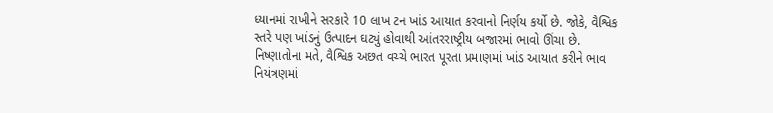ધ્યાનમાં રાખીને સરકારે 10 લાખ ટન ખાંડ આયાત કરવાનો નિર્ણય કર્યો છે. જોકે, વૈશ્વિક સ્તરે પણ ખાંડનું ઉત્પાદન ઘટ્યું હોવાથી આંતરરાષ્ટ્રીય બજારમાં ભાવો ઊંચા છે. નિષ્ણાતોના મતે, વૈશ્વિક અછત વચ્ચે ભારત પૂરતા પ્રમાણમાં ખાંડ આયાત કરીને ભાવ નિયંત્રણમાં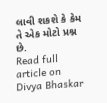લાવી શકશે કે કેમ તે એક મોટો પ્રશ્ન છે.
Read full article on Divya Bhaskar